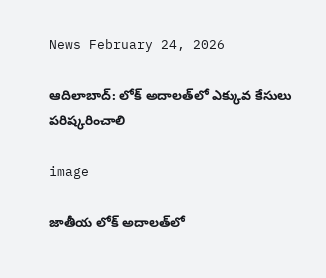News February 24, 2026

ఆదిలాబాద్: లోక్ అదాలత్‌లో ఎక్కువ కేసులు పరిష్కరించాలి

image

జాతీయ లోక్ అదాలత్‌లో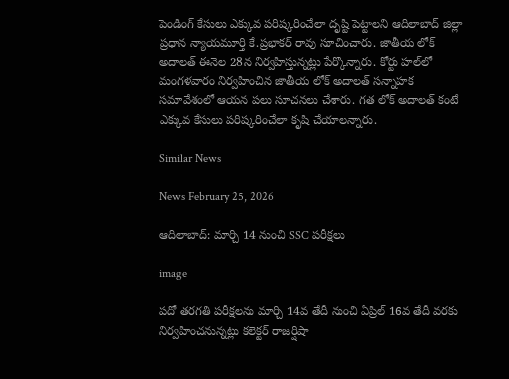పెండింగ్ కేసులు ఎక్కువ పరిష్కరించేలా దృష్టి పెట్టాలని ఆదిలాబాద్ జిల్లా ప్రధాన న్యాయమూర్తి కే.ప్రభాకర్ రావు సూచించారు. జాతీయ లోక్ అదాలత్ ఈనెల 28న నిర్వహిస్తున్నట్లు పేర్కొన్నారు. కోర్టు హల్‌లో మంగళవారం నిర్వహించిన జాతీయ లోక్ అదాలత్ సన్నాహక సమావేశంలో ఆయన పలు సూచనలు చేశారు. గత లోక్ అదాలత్ కంటే ఎక్కువ కేసులు పరిష్కరించేలా కృషి చేయాలన్నారు.

Similar News

News February 25, 2026

ఆదిలాబాద్: మార్చి 14 నుంచి SSC పరీక్షలు

image

పదో తరగతి పరీక్షలను మార్చి 14వ తేదీ నుంచి ఏప్రిల్ 16వ తేదీ వరకు నిర్వహించనున్నట్లు కలెక్టర్ రాజర్షిషా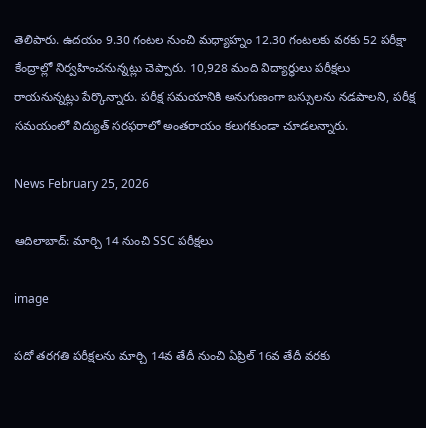తెలిపారు. ఉదయం 9.30 గంటల నుంచి మధ్యాహ్నం 12.30 గంటలకు వరకు 52 పరీక్షా కేంద్రాల్లో నిర్వహించనున్నట్లు చెప్పారు. 10,928 మంది విద్యార్థులు పరీక్షలు రాయనున్నట్లు పేర్కొన్నారు. పరీక్ష సమయానికి అనుగుణంగా బస్సులను నడపాలని, పరీక్ష సమయంలో విద్యుత్ సరఫరాలో అంతరాయం కలుగకుండా చూడలన్నారు.

News February 25, 2026

ఆదిలాబాద్: మార్చి 14 నుంచి SSC పరీక్షలు

image

పదో తరగతి పరీక్షలను మార్చి 14వ తేదీ నుంచి ఏప్రిల్ 16వ తేదీ వరకు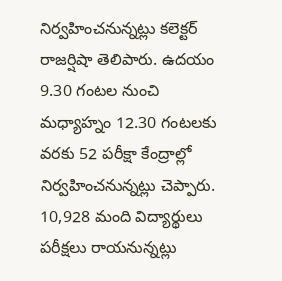నిర్వహించనున్నట్లు కలెక్టర్ రాజర్షిషా తెలిపారు. ఉదయం 9.30 గంటల నుంచి మధ్యాహ్నం 12.30 గంటలకు వరకు 52 పరీక్షా కేంద్రాల్లో నిర్వహించనున్నట్లు చెప్పారు. 10,928 మంది విద్యార్థులు పరీక్షలు రాయనున్నట్లు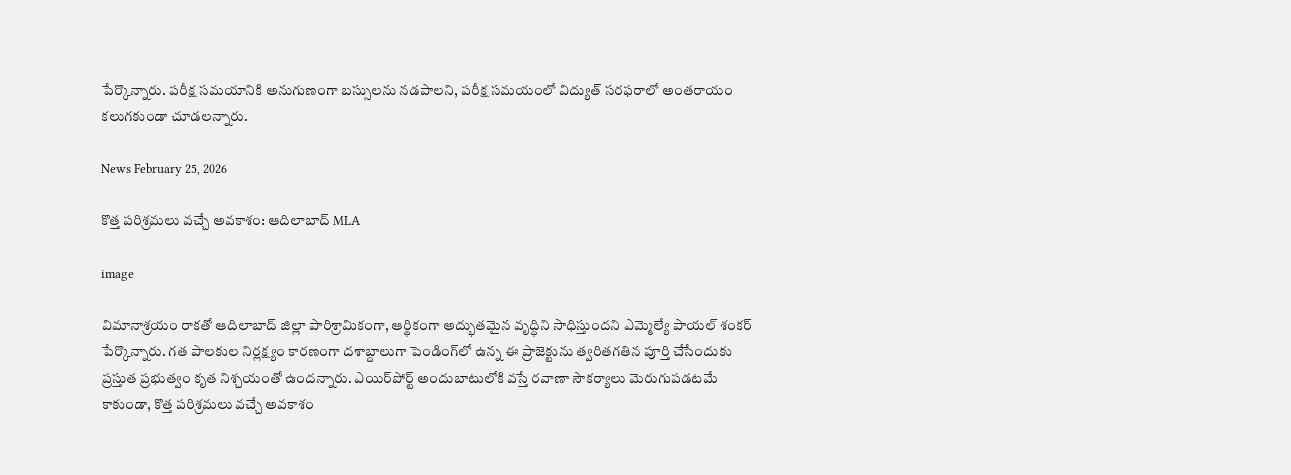పేర్కొన్నారు. పరీక్ష సమయానికి అనుగుణంగా బస్సులను నడపాలని, పరీక్ష సమయంలో విద్యుత్ సరఫరాలో అంతరాయం కలుగకుండా చూడలన్నారు.

News February 25, 2026

కొత్త పరిశ్రమలు వచ్చే అవకాశం: ఆదిలాబాద్ MLA

image

విమానాశ్రయం రాకతో ఆదిలాబాద్ జిల్లా పారిశ్రామికంగా, ఆర్థికంగా అద్భుతమైన వృద్ధిని సాధిస్తుందని ఎమ్మెల్యే పాయల్ శంకర్ పేర్కొన్నారు. గత పాలకుల నిర్లక్ష్యం కారణంగా దశాబ్దాలుగా పెండింగ్‌లో ఉన్న ఈ ప్రాజెక్టును త్వరితగతిన పూర్తి చేసేందుకు ప్రస్తుత ప్రభుత్వం కృత నిశ్చయంతో ఉందన్నారు. ఎయిర్‌పోర్ట్ అందుబాటులోకి వస్తే రవాణా సౌకర్యాలు మెరుగుపడటమే కాకుండా, కొత్త పరిశ్రమలు వచ్చే అవకాశం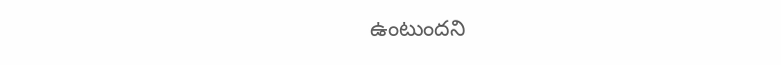ఉంటుందని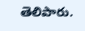తెలిపారు.